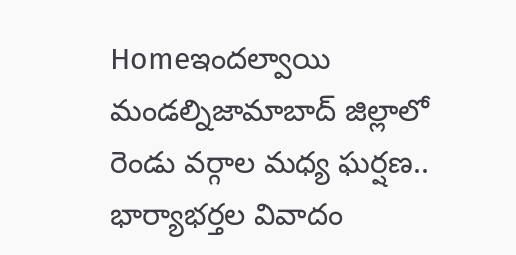Homeఇందల్వాయి మండల్నిజామాబాద్ జిల్లాలో రెండు వర్గాల మధ్య ఘర్షణ.. భార్యాభర్తల వివాదం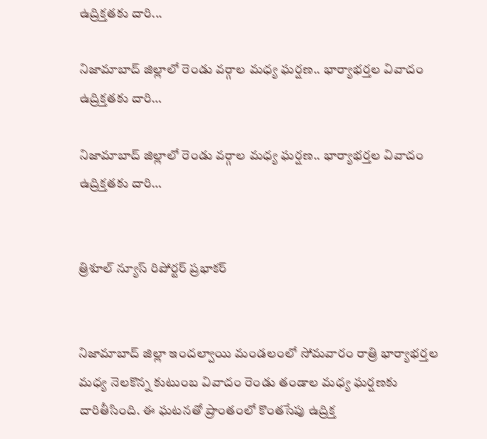ఉద్రిక్తతకు దారి...

నిజామాబాద్ జిల్లాలో రెండు వర్గాల మధ్య ఘర్షణ.. భార్యాభర్తల వివాదం ఉద్రిక్తతకు దారి…

నిజామాబాద్ జిల్లాలో రెండు వర్గాల మధ్య ఘర్షణ.. భార్యాభర్తల వివాదం ఉద్రిక్తతకు దారి…


త్రిశూల్ న్యూస్ రిపోర్టర్ ప్రభాకర్


నిజామాబాద్ జిల్లా ఇందల్వాయి మండలంలో సోమవారం రాత్రి భార్యాభర్తల మధ్య నెలకొన్న కుటుంబ వివాదం రెండు తండాల మధ్య ఘర్షణకు దారితీసింది. ఈ ఘటనతో ప్రాంతంలో కొంతసేపు ఉద్రిక్త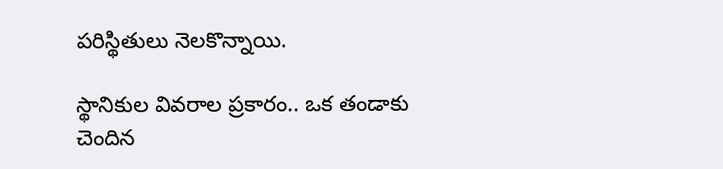పరిస్థితులు నెలకొన్నాయి.

స్థానికుల వివరాల ప్రకారం.. ఒక తండాకు చెందిన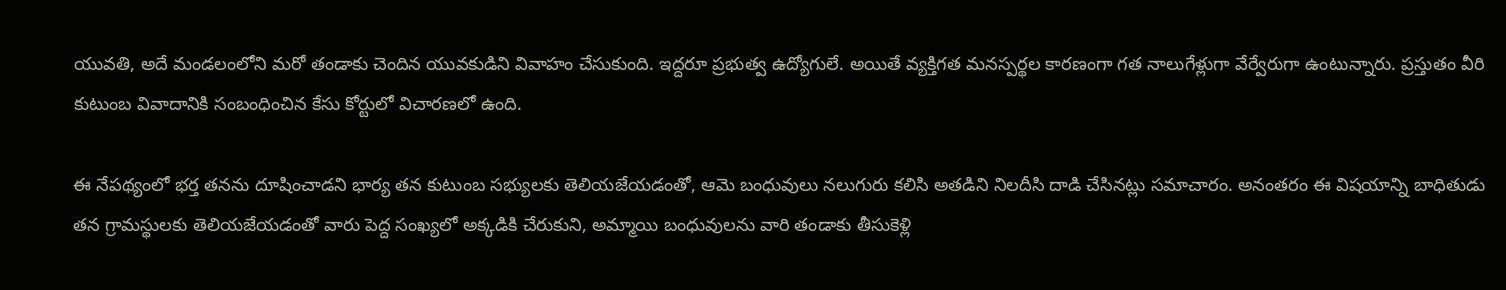యువతి, అదే మండలంలోని మరో తండాకు చెందిన యువకుడిని వివాహం చేసుకుంది. ఇద్దరూ ప్రభుత్వ ఉద్యోగులే. అయితే వ్యక్తిగత మనస్పర్థల కారణంగా గత నాలుగేళ్లుగా వేర్వేరుగా ఉంటున్నారు. ప్రస్తుతం వీరి కుటుంబ వివాదానికి సంబంధించిన కేసు కోర్టులో విచారణలో ఉంది.

ఈ నేపథ్యంలో భర్త తనను దూషించాడని భార్య తన కుటుంబ సభ్యులకు తెలియజేయడంతో, ఆమె బంధువులు నలుగురు కలిసి అతడిని నిలదీసి దాడి చేసినట్లు సమాచారం. అనంతరం ఈ విషయాన్ని బాధితుడు తన గ్రామస్థులకు తెలియజేయడంతో వారు పెద్ద సంఖ్యలో అక్కడికి చేరుకుని, అమ్మాయి బంధువులను వారి తండాకు తీసుకెళ్లి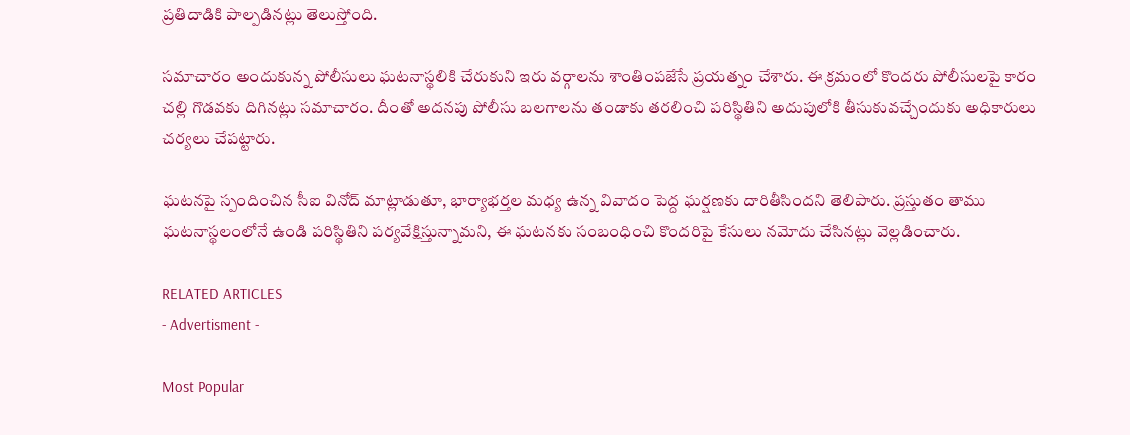ప్రతిదాడికి పాల్పడినట్లు తెలుస్తోంది.

సమాచారం అందుకున్న పోలీసులు ఘటనాస్థలికి చేరుకుని ఇరు వర్గాలను శాంతింపజేసే ప్రయత్నం చేశారు. ఈ క్రమంలో కొందరు పోలీసులపై కారం చల్లి గొడవకు దిగినట్లు సమాచారం. దీంతో అదనపు పోలీసు బలగాలను తండాకు తరలించి పరిస్థితిని అదుపులోకి తీసుకువచ్చేందుకు అధికారులు చర్యలు చేపట్టారు.

ఘటనపై స్పందించిన సీఐ వినోద్ మాట్లాడుతూ, భార్యాభర్తల మధ్య ఉన్న వివాదం పెద్ద ఘర్షణకు దారితీసిందని తెలిపారు. ప్రస్తుతం తాము ఘటనాస్థలంలోనే ఉండి పరిస్థితిని పర్యవేక్షిస్తున్నామని, ఈ ఘటనకు సంబంధించి కొందరిపై కేసులు నమోదు చేసినట్లు వెల్లడించారు.

RELATED ARTICLES
- Advertisment -

Most Popular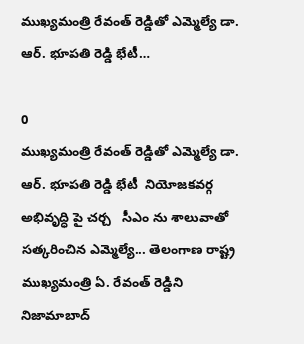ముఖ్యమంత్రి రేవంత్ రెడ్డితో ఎమ్మెల్యే డా. ఆర్. భూపతి రెడ్డి భేటీ…

0
ముఖ్యమంత్రి రేవంత్ రెడ్డితో ఎమ్మెల్యే డా. ఆర్. భూపతి రెడ్డి భేటీ  నియోజకవర్గ అభివృద్ధి పై చర్చ   సీఎం ను శాలువాతో సత్కరించిన ఎమ్మెల్యే... తెలంగాణ రాష్ట్ర ముఖ్యమంత్రి ఏ. రేవంత్ రెడ్డిని నిజామాబాద్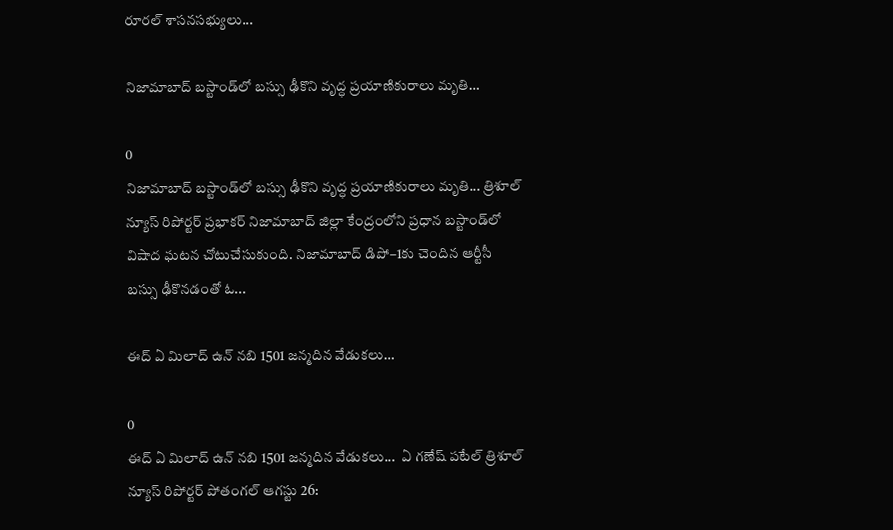రూరల్ శాసనసభ్యులు...

నిజామాబాద్ బస్టాండ్‌లో బస్సు ఢీకొని వృద్ధ ప్రయాణికురాలు మృతి…

0
నిజామాబాద్ బస్టాండ్‌లో బస్సు ఢీకొని వృద్ధ ప్రయాణికురాలు మృతి... త్రిశూల్ న్యూస్ రిపోర్టర్ ప్రభాకర్ నిజామాబాద్ జిల్లా కేంద్రంలోని ప్రధాన బస్టాండ్‌లో విషాద ఘటన చోటుచేసుకుంది. నిజామాబాద్ డిపో–1కు చెందిన ఆర్టీసీ బస్సు ఢీకొనడంతో ఓ...

ఈద్ ఏ మిలాద్ ఉన్ నబి 1501 జన్మదిన వేడుకలు…

0
ఈద్ ఏ మిలాద్ ఉన్ నబి 1501 జన్మదిన వేడుకలు...  ఏ గణేష్ పటేల్ త్రిశూల్ న్యూస్ రిపోర్టర్ పోతంగల్ ఆగస్టు 26: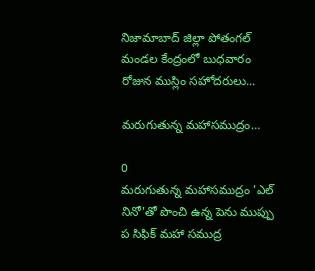నిజామాబాద్ జిల్లా పోతంగల్ మండల కేంద్రంలో బుధవారం రోజున ముస్లిం సహోదరులు...

మరుగుతున్న మహాసముద్రం…

0
మరుగుతున్న మహాసముద్రం 'ఎల్ నినో'తో పొంచి ఉన్న పెను ముప్పు ప సిఫిక్ మహా సముద్ర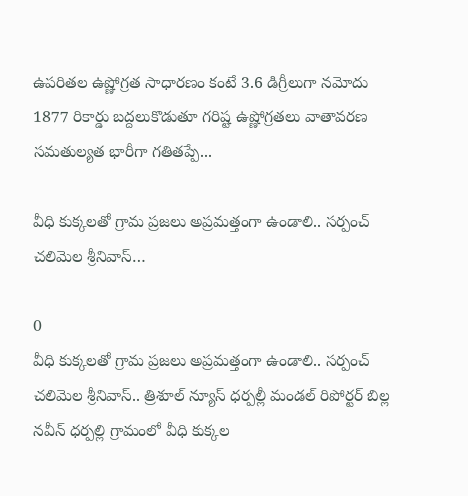ఉపరితల ఉష్ణోగ్రత సాధారణం కంటే 3.6 డిగ్రీలుగా నమోదు 1877 రికార్డు బద్దలుకొడుతూ గరిష్ట ఉష్ణోగ్రతలు వాతావరణ సమతుల్యత భారీగా గతితప్పే...

వీధి కుక్కలతో గ్రామ ప్రజలు అప్రమత్తంగా ఉండాలి.. సర్పంచ్ చలిమెల శ్రీనివాస్…

0
వీధి కుక్కలతో గ్రామ ప్రజలు అప్రమత్తంగా ఉండాలి.. సర్పంచ్ చలిమెల శ్రీనివాస్.. త్రిశూల్ న్యూస్ ధర్పల్లీ మండల్ రిపోర్టర్ బిల్ల నవీన్ ధర్పల్లి గ్రామంలో వీధి కుక్కల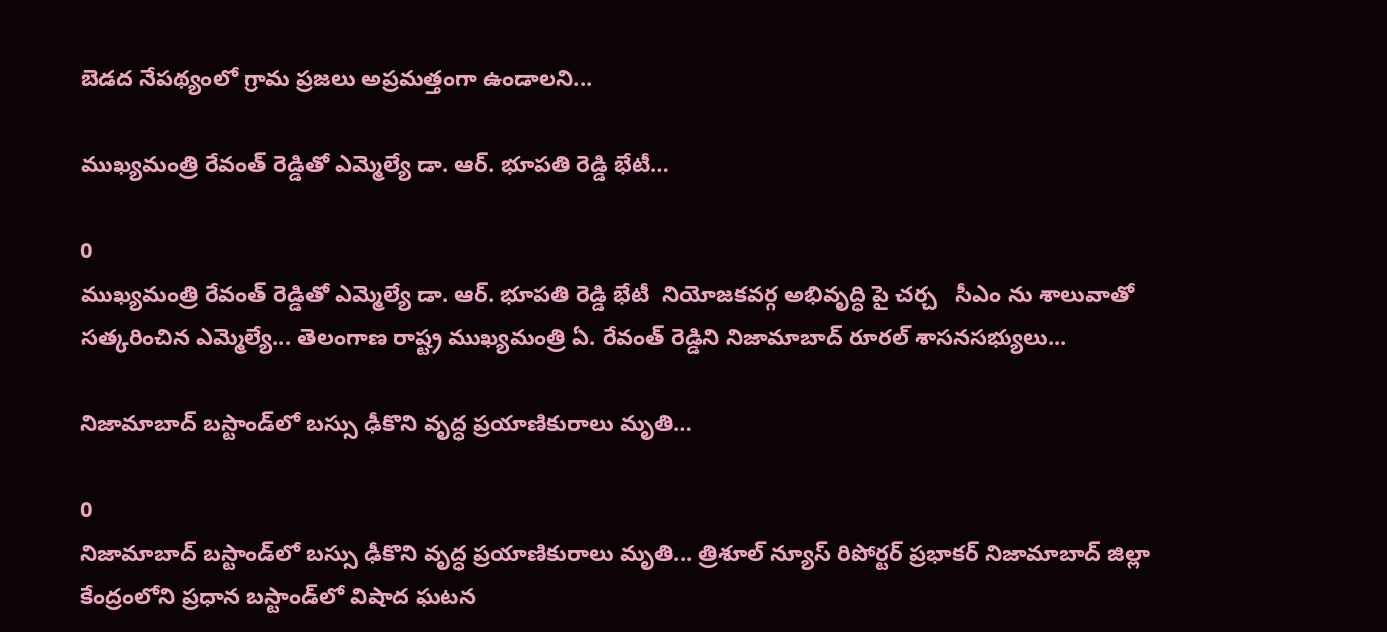బెడద నేపథ్యంలో గ్రామ ప్రజలు అప్రమత్తంగా ఉండాలని...

ముఖ్యమంత్రి రేవంత్ రెడ్డితో ఎమ్మెల్యే డా. ఆర్. భూపతి రెడ్డి భేటీ…

0
ముఖ్యమంత్రి రేవంత్ రెడ్డితో ఎమ్మెల్యే డా. ఆర్. భూపతి రెడ్డి భేటీ  నియోజకవర్గ అభివృద్ధి పై చర్చ   సీఎం ను శాలువాతో సత్కరించిన ఎమ్మెల్యే... తెలంగాణ రాష్ట్ర ముఖ్యమంత్రి ఏ. రేవంత్ రెడ్డిని నిజామాబాద్ రూరల్ శాసనసభ్యులు...

నిజామాబాద్ బస్టాండ్‌లో బస్సు ఢీకొని వృద్ధ ప్రయాణికురాలు మృతి…

0
నిజామాబాద్ బస్టాండ్‌లో బస్సు ఢీకొని వృద్ధ ప్రయాణికురాలు మృతి... త్రిశూల్ న్యూస్ రిపోర్టర్ ప్రభాకర్ నిజామాబాద్ జిల్లా కేంద్రంలోని ప్రధాన బస్టాండ్‌లో విషాద ఘటన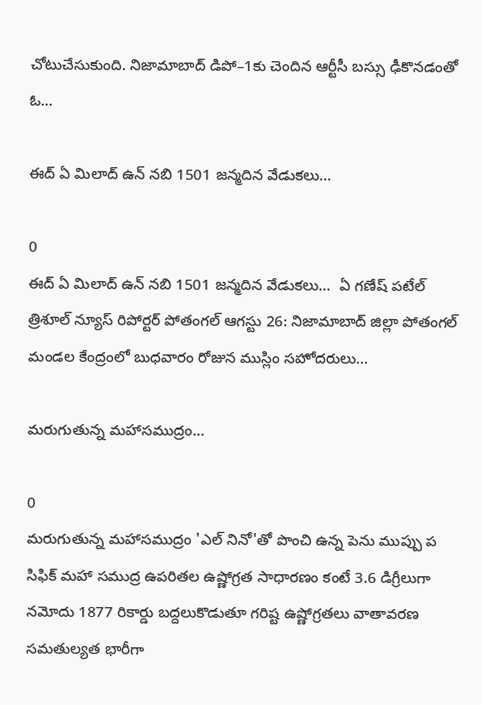చోటుచేసుకుంది. నిజామాబాద్ డిపో–1కు చెందిన ఆర్టీసీ బస్సు ఢీకొనడంతో ఓ...

ఈద్ ఏ మిలాద్ ఉన్ నబి 1501 జన్మదిన వేడుకలు…

0
ఈద్ ఏ మిలాద్ ఉన్ నబి 1501 జన్మదిన వేడుకలు...  ఏ గణేష్ పటేల్ త్రిశూల్ న్యూస్ రిపోర్టర్ పోతంగల్ ఆగస్టు 26: నిజామాబాద్ జిల్లా పోతంగల్ మండల కేంద్రంలో బుధవారం రోజున ముస్లిం సహోదరులు...

మరుగుతున్న మహాసముద్రం…

0
మరుగుతున్న మహాసముద్రం 'ఎల్ నినో'తో పొంచి ఉన్న పెను ముప్పు ప సిఫిక్ మహా సముద్ర ఉపరితల ఉష్ణోగ్రత సాధారణం కంటే 3.6 డిగ్రీలుగా నమోదు 1877 రికార్డు బద్దలుకొడుతూ గరిష్ట ఉష్ణోగ్రతలు వాతావరణ సమతుల్యత భారీగా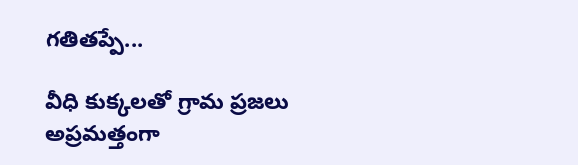గతితప్పే...

వీధి కుక్కలతో గ్రామ ప్రజలు అప్రమత్తంగా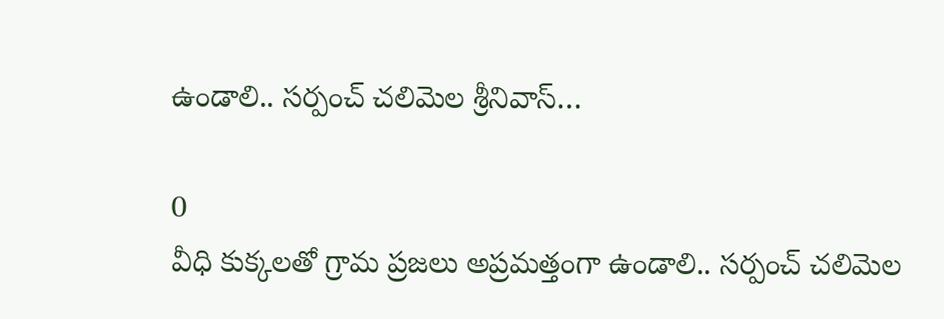ఉండాలి.. సర్పంచ్ చలిమెల శ్రీనివాస్…

0
వీధి కుక్కలతో గ్రామ ప్రజలు అప్రమత్తంగా ఉండాలి.. సర్పంచ్ చలిమెల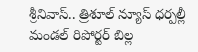శ్రీనివాస్.. త్రిశూల్ న్యూస్ ధర్పల్లీ మండల్ రిపోర్టర్ బిల్ల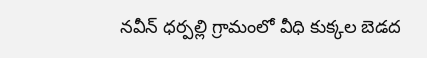నవీన్ ధర్పల్లి గ్రామంలో వీధి కుక్కల బెడద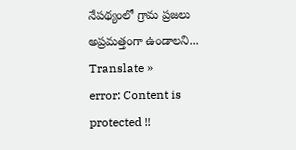నేపథ్యంలో గ్రామ ప్రజలు అప్రమత్తంగా ఉండాలని...
Translate »
error: Content is protected !!